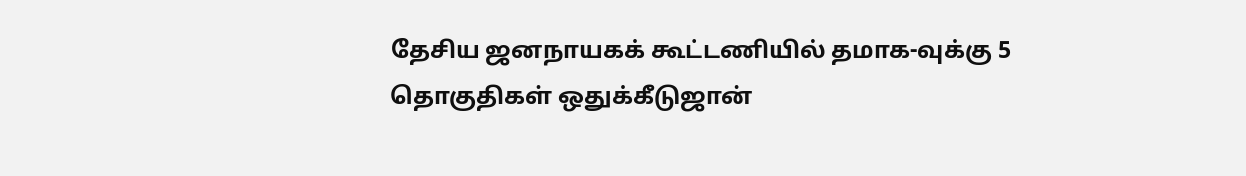தேசிய ஜனநாயகக் கூட்டணியில் தமாக-வுக்கு 5 தொகுதிகள் ஒதுக்கீடுஜான்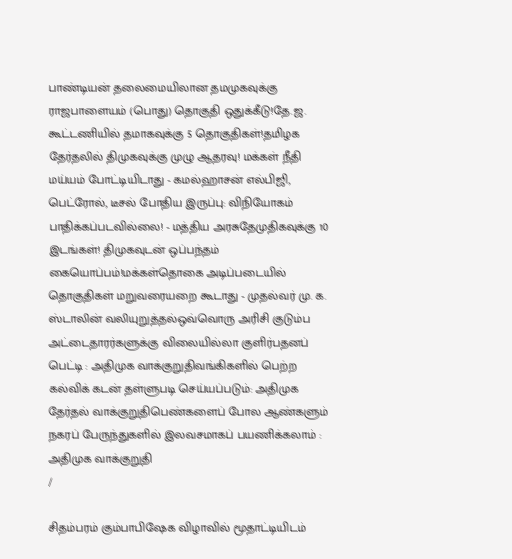பாண்டியன் தலைமையிலான தமமுகவுக்கு ராஜபாளையம் (பொது) தொகுதி ஒதுக்கீடு!தே.ஜ. கூட்டணியில் தமாகவுக்கு 5 தொகுதிகள்!தமிழக தேர்தலில் திமுகவுக்கு முழு ஆதரவு! மக்கள் நீதி மய்யம் போட்டியிடாது - கமல்ஹாசன் எல்பிஜி, பெட்ரோல், டீசல் போதிய இருப்பு: விநியோகம் பாதிக்கப்படவில்லை! - மத்திய அரசுதேமுதிகவுக்கு 10 இடங்கள்! திமுகவுடன் ஒப்பந்தம் கையொப்பம்!மக்கள்தொகை அடிப்படையில் தொகுதிகள் மறுவரையறை கூடாது - முதல்வர் மு. க. ஸ்டாலின் வலியுறுத்தல்ஒவ்வொரு அரிசி குடும்ப அட்டைதாரர்களுக்கு விலையில்லா குளிர்பதனப் பெட்டி : அதிமுக வாக்குறுதிவங்கிகளில் பெற்ற கல்விக் கடன் தள்ளுபடி செய்யப்படும்: அதிமுக தேர்தல் வாக்குறுதிபெண்களைப் போல ஆண்களும் நகரப் பேருந்துகளில் இலவசமாகப் பயணிக்கலாம் : அதிமுக வாக்குறுதி
/

சிதம்பரம் கும்பாபிஷேக விழாவில் மூதாட்டியிடம்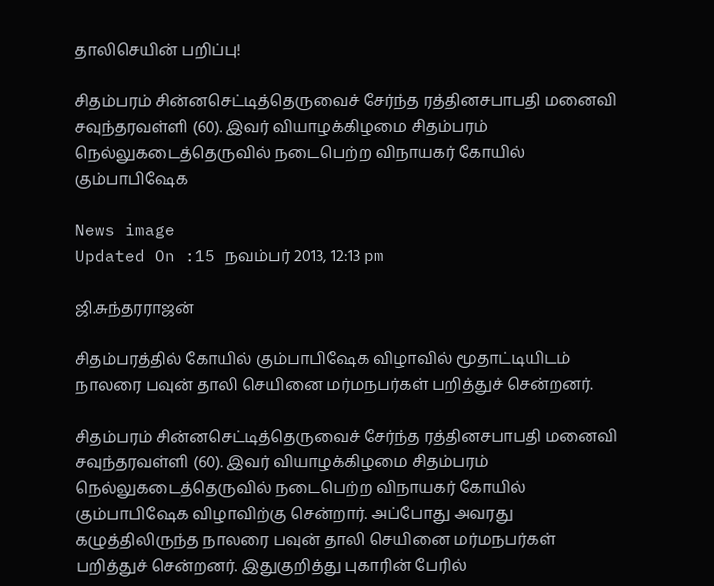தாலிசெயின் பறிப்பு!

சிதம்பரம் சின்னசெட்டித்தெருவைச் சேர்ந்த ரத்தினசபாபதி மனைவி சவுந்தரவள்ளி (60). இவர் வியாழக்கிழமை சிதம்பரம் நெல்லுகடைத்தெருவில் நடைபெற்ற விநாயகர் கோயில் கும்பாபிஷேக

News image
Updated On :15 நவம்பர் 2013, 12:13 pm

ஜி.சுந்தரராஜன்

சிதம்பரத்தில் கோயில் கும்பாபிஷேக விழாவில் மூதாட்டியிடம் நாலரை பவுன் தாலி செயினை மர்மநபர்கள் பறித்துச் சென்றனர்.

சிதம்பரம் சின்னசெட்டித்தெருவைச் சேர்ந்த ரத்தினசபாபதி மனைவி சவுந்தரவள்ளி (60). இவர் வியாழக்கிழமை சிதம்பரம் நெல்லுகடைத்தெருவில் நடைபெற்ற விநாயகர் கோயில் கும்பாபிஷேக விழாவிற்கு சென்றார். அப்போது அவரது கழுத்திலிருந்த நாலரை பவுன் தாலி செயினை மர்மநபர்கள் பறித்துச் சென்றனர். இதுகுறித்து புகாரின் பேரில்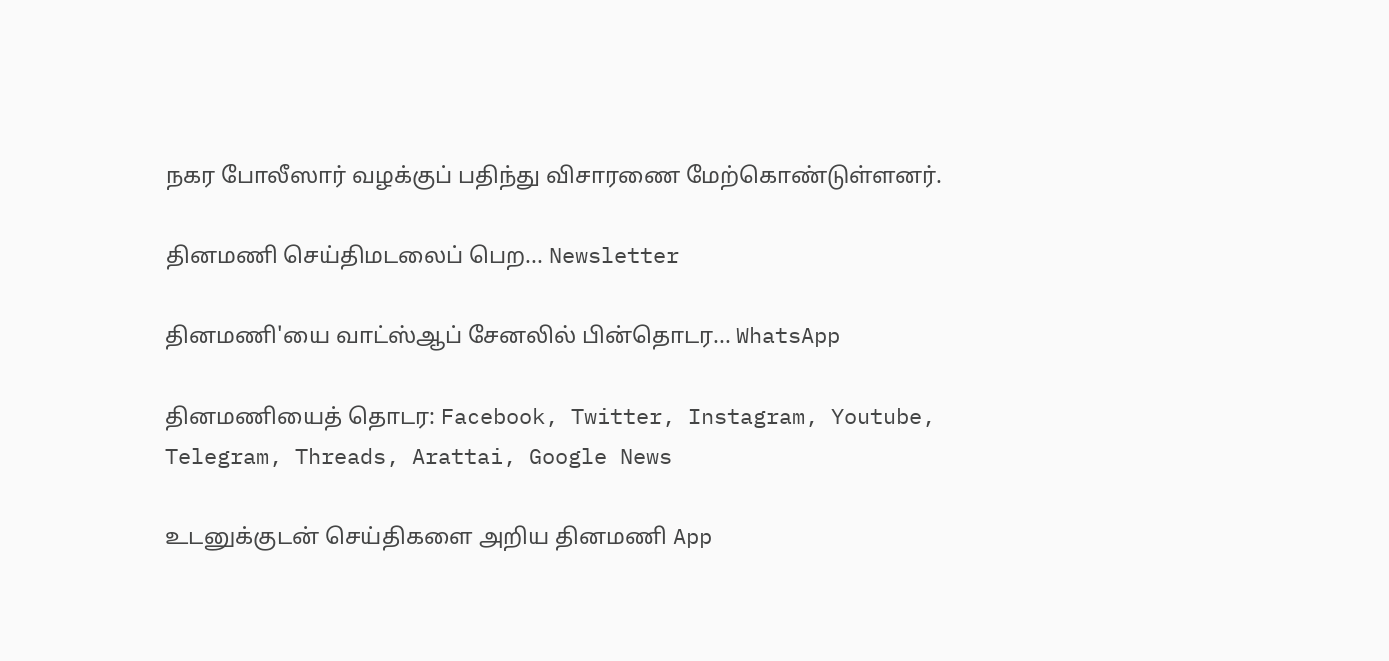நகர போலீஸார் வழக்குப் பதிந்து விசாரணை மேற்கொண்டுள்ளனர்.

தினமணி செய்திமடலைப் பெற... Newsletter

தினமணி'யை வாட்ஸ்ஆப் சேனலில் பின்தொடர... WhatsApp

தினமணியைத் தொடர: Facebook, Twitter, Instagram, Youtube, Telegram, Threads, Arattai, Google News

உடனுக்குடன் செய்திகளை அறிய தினமணி App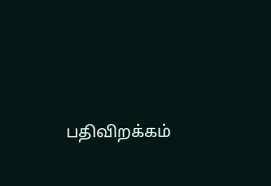பதிவிறக்கம்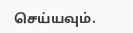செய்யவும்.